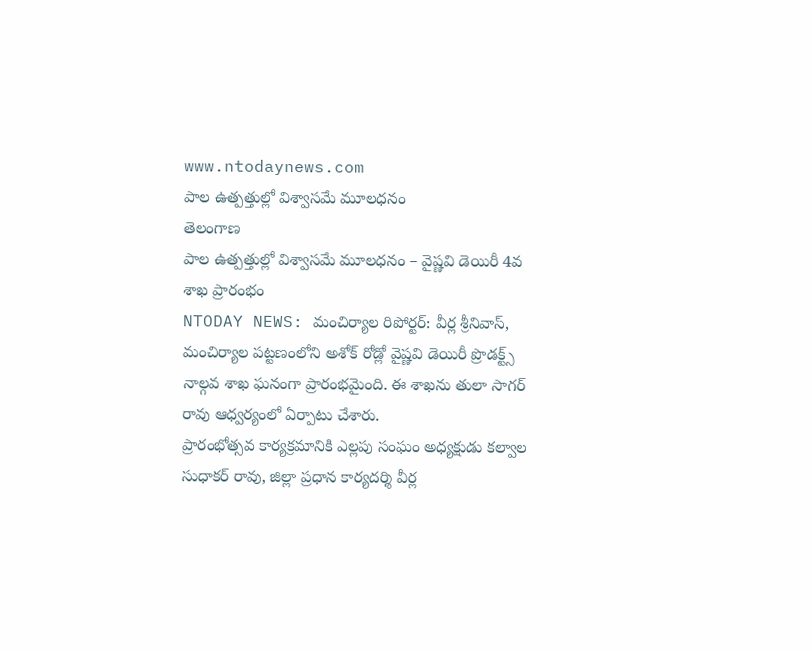www.ntodaynews.com
పాల ఉత్పత్తుల్లో విశ్వాసమే మూలధనం
తెలంగాణ
పాల ఉత్పత్తుల్లో విశ్వాసమే మూలధనం – వైష్ణవి డెయిరీ 4వ శాఖ ప్రారంభం
NTODAY NEWS: మంచిర్యాల రిపోర్టర్: వీర్ల శ్రీనివాస్,
మంచిర్యాల పట్టణంలోని అశోక్ రోడ్లో వైష్ణవి డెయిరీ ప్రొడక్ట్స్ నాల్గవ శాఖ ఘనంగా ప్రారంభమైంది. ఈ శాఖను తులా సాగర్ రావు ఆధ్వర్యంలో ఏర్పాటు చేశారు.
ప్రారంభోత్సవ కార్యక్రమానికి ఎల్లపు సంఘం అధ్యక్షుడు కల్వాల సుధాకర్ రావు, జిల్లా ప్రధాన కార్యదర్శి వీర్ల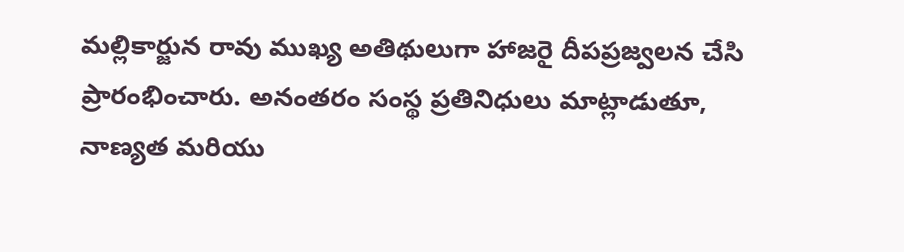మల్లికార్జున రావు ముఖ్య అతిథులుగా హాజరై దీపప్రజ్వలన చేసి ప్రారంభించారు. అనంతరం సంస్థ ప్రతినిధులు మాట్లాడుతూ, నాణ్యత మరియు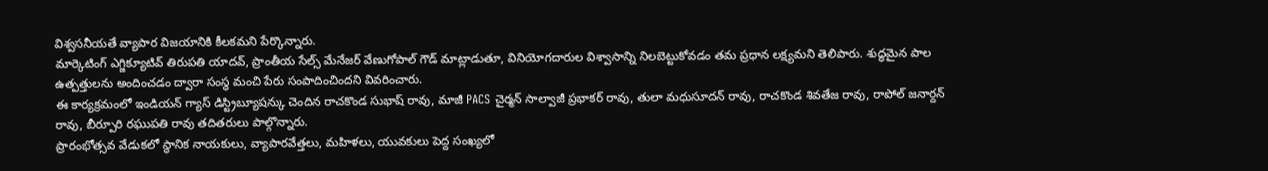విశ్వసనీయతే వ్యాపార విజయానికి కీలకమని పేర్కొన్నారు.
మార్కెటింగ్ ఎగ్జిక్యూటివ్ తిరుపతి యాదవ్, ప్రాంతీయ సేల్స్ మేనేజర్ వేణుగోపాల్ గౌడ్ మాట్లాడుతూ, వినియోగదారుల విశ్వాసాన్ని నిలబెట్టుకోవడం తమ ప్రధాన లక్ష్యమని తెలిపారు. శుద్ధమైన పాల ఉత్పత్తులను అందించడం ద్వారా సంస్థ మంచి పేరు సంపాదించిందని వివరించారు.
ఈ కార్యక్రమంలో ఇండియన్ గ్యాస్ డిస్ట్రిబ్యూషన్కు చెందిన రాచకొండ సుభాష్ రావు, మాజీ PACS చైర్మన్ సాల్వాజీ ప్రభాకర్ రావు, తులా మధుసూదన్ రావు, రాచకొండ శివతేజ రావు, రాపోల్ జనార్దన్ రావు, బీర్పూరి రఘుపతి రావు తదితరులు పాల్గొన్నారు.
ప్రారంభోత్సవ వేడుకలో స్థానిక నాయకులు, వ్యాపారవేత్తలు, మహిళలు, యువకులు పెద్ద సంఖ్యలో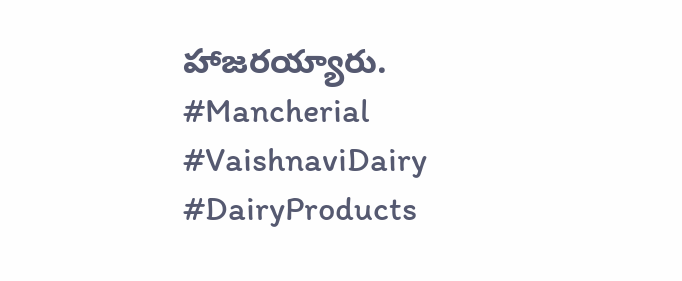హాజరయ్యారు.
#Mancherial #VaishnaviDairy #DairyProducts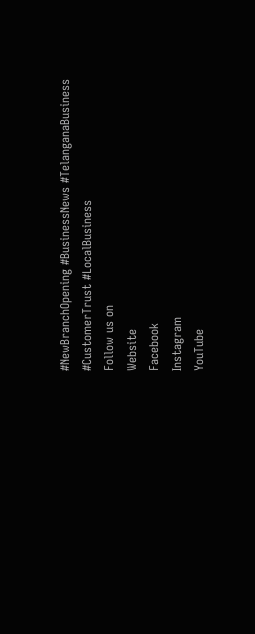#NewBranchOpening #BusinessNews #TelanganaBusiness #CustomerTrust #LocalBusiness
Follow us on
Website
Facebook
Instagram
YouTube